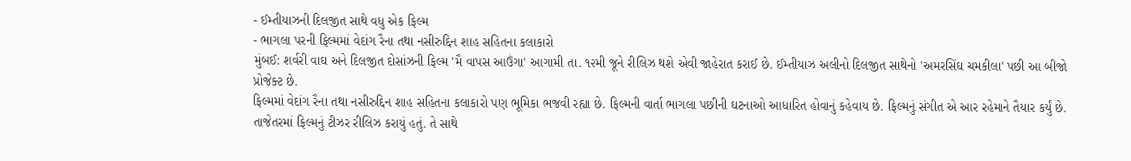- ઈમ્તીયાઝની દિલજીત સાથે વધુ એક ફિલ્મ
- ભાગલા પરની ફિલ્મમાં વેદાંગ રૈના તથા નસીરુદ્દિન શાહ સહિતના કલાકારો
મુંબઈ: શર્વરી વાઘ અને દિલજીત દોસાંઝની ફિલ્મ 'મૈ વાપસ આઉંગા' આગામી તા. ૧૨મી જૂને રીલિઝ થશે એવી જાહેરાત કરાઈ છે. ઈમ્તીયાઝ અલીનો દિલજીત સાથેનો 'અમરસિંઘ ચમકીલા' પછી આ બીજો પ્રોજેક્ટ છે.
ફિલ્મમાં વેદાંગ રૈના તથા નસીરુદ્દિન શાહ સહિતના કલાકારો પણ ભૂમિકા ભજવી રહ્યા છે. ફિલ્મની વાર્તા ભાગલા પછીની ઘટનાઓ આધારિત હોવાનું કહેવાય છે. ફિલ્મનું સંગીત એ આર રહેમાને તૈયાર કર્યું છે.
તાજેતરમાં ફિલ્મનું ટીઝર રીલિઝ કરાયું હતું. તે સાથે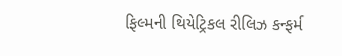ફિલ્મની થિયેટ્રિકલ રીલિઝ કન્ફર્મ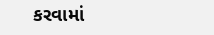કરવામાં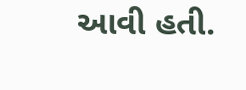આવી હતી.